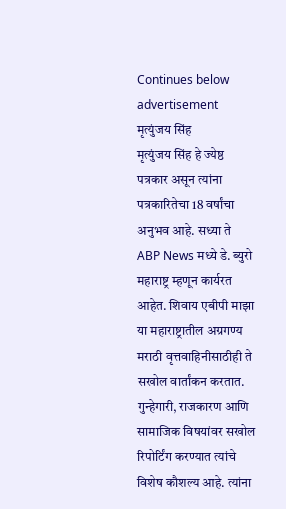Continues below advertisement
मृत्युंजय सिंह
मृत्युंजय सिंह हे ज्येष्ठ पत्रकार असून त्यांना पत्रकारितेचा 18 वर्षांचा अनुभव आहे. सध्या ते ABP News मध्ये डे. ब्युरो महाराष्ट्र म्हणून कार्यरत आहेत. शिवाय एबीपी माझा या महाराष्ट्रातील अग्रगण्य मराठी वृत्तवाहिनीसाठीही ते सखोल वार्तांकन करतात. गुन्हेगारी, राजकारण आणि सामाजिक विषयांवर सखोल रिपोर्टिंग करण्यात त्यांचे विशेष कौशल्य आहे. त्यांना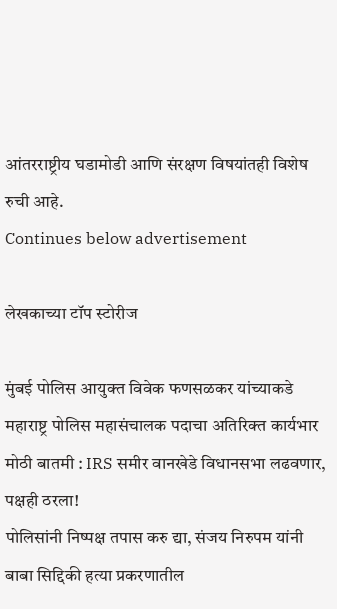आंतरराष्ट्रीय घडामोडी आणि संरक्षण विषयांतही विशेष रुची आहे.
Continues below advertisement

लेखकाच्या टॉप स्टोरीज

मुंबई पोलिस आयुक्त विवेक फणसळकर यांच्याकडे महाराष्ट्र पोलिस महासंचालक पदाचा अतिरिक्त कार्यभार
मोठी बातमी : IRS समीर वानखेडे विधानसभा लढवणार, पक्षही ठरला!
पोलिसांनी निष्पक्ष तपास करु द्या, संजय निरुपम यांनी बाबा सिद्दिकी हत्या प्रकरणातील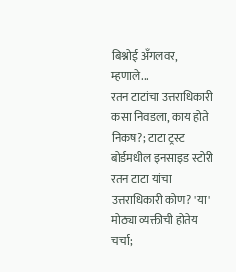बिश्नोई अँगलवर, म्हणाले...
रतन टाटांचा उत्तराधिकारी कसा निवडला, काय होते निकष?; टाटा ट्रस्ट बोर्डमधील इनसाइड स्टोरी
रतन टाटा यांचा उत्तराधिकारी कोण? 'या' मोठ्या व्यक्तीची होतेय चर्चा;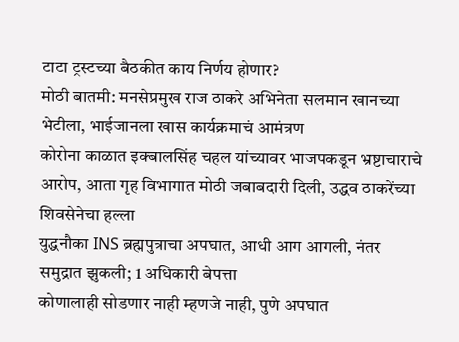टाटा ट्रस्टच्या बैठकीत काय निर्णय होणार?
मोठी बातमी: मनसेप्रमुख राज ठाकरे अभिनेता सलमान खानच्या भेटीला, भाईजानला खास कार्यक्रमाचं आमंत्रण
कोरोना काळात इक्बालसिंह चहल यांच्यावर भाजपकडून भ्रष्टाचाराचे आरोप, आता गृह विभागात मोठी जबाबदारी दिली, उद्धव ठाकरेंच्या शिवसेनेचा हल्ला
युद्धनौका INS ब्रह्मपुत्राचा अपघात, आधी आग आगली, नंतर समुद्रात झुकली; 1 अधिकारी बेपत्ता
कोणालाही सोडणार नाही म्हणजे नाही, पुणे अपघात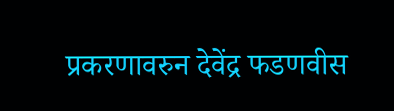प्रकरणावरुन देवेंद्र फडणवीस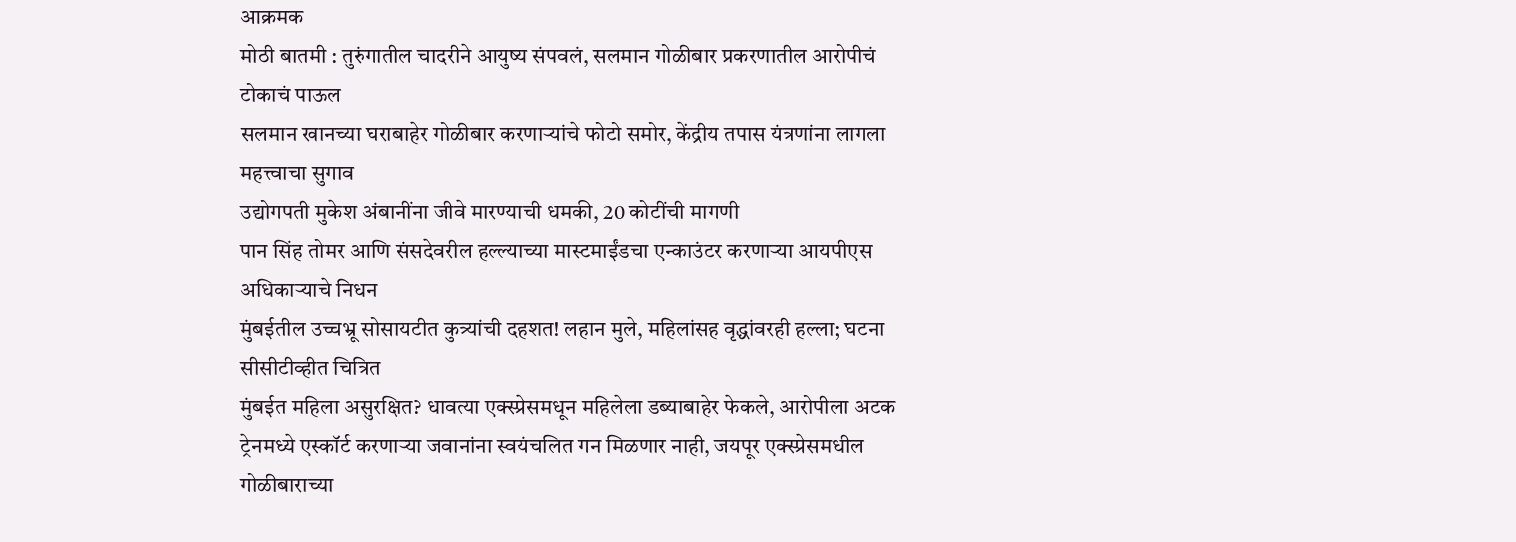आक्रमक
मोठी बातमी : तुरुंगातील चादरीने आयुष्य संपवलं, सलमान गोळीबार प्रकरणातील आरोपीचं टोकाचं पाऊल
सलमान खानच्या घराबाहेर गोळीबार करणाऱ्यांचे फोटो समोर, केंद्रीय तपास यंत्रणांना लागला महत्त्वाचा सुगाव
उद्योगपती मुकेश अंबानींना जीवे मारण्याची धमकी, 20 कोटींची मागणी
पान सिंह तोमर आणि संसदेवरील हल्ल्याच्या मास्टमाईंडचा एन्काउंटर करणाऱ्या आयपीएस अधिकाऱ्याचे निधन
मुंबईतील उच्चभ्रू सोसायटीत कुत्र्यांची दहशत! लहान मुले, महिलांसह वृद्धांवरही हल्ला; घटना सीसीटीव्हीत चित्रित
मुंबईत महिला असुरक्षित? धावत्या एक्स्प्रेसमधून महिलेला डब्याबाहेर फेकले, आरोपीला अटक
ट्रेनमध्ये एस्कॉर्ट करणाऱ्या जवानांना स्वयंचलित गन मिळणार नाही, जयपूर एक्स्प्रेसमधील गोळीबाराच्या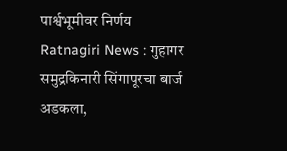पार्श्वभूमीवर निर्णय
Ratnagiri News : गुहागर समुद्रकिनारी सिंगापूरचा बार्ज अडकला,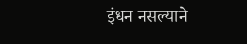इंधन नसल्याने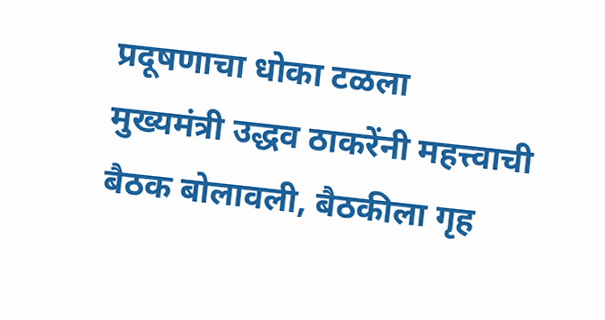प्रदूषणाचा धोका टळला
मुख्यमंत्री उद्धव ठाकरेंनी महत्त्वाची बैठक बोलावली, बैठकीला गृह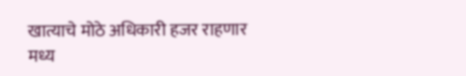खात्याचे मोठे अधिकारी हजर राहणार
मध्य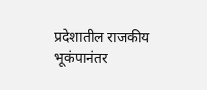प्रदेशातील राजकीय भूकंपानंतर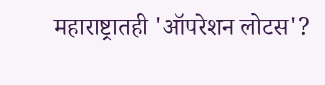महाराष्ट्रातही 'ऑपरेशन लोटस'?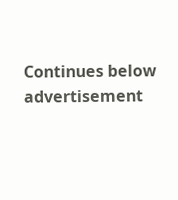Continues below advertisement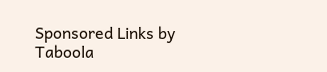Sponsored Links by Taboola